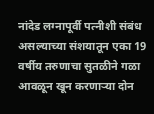नांदेड लग्नापूर्वी पत्नीशी संबंध असल्याच्या संशयातून एका 19 वर्षीय तरुणाचा सुतळीने गळा आवळून खून करणाऱ्या दोन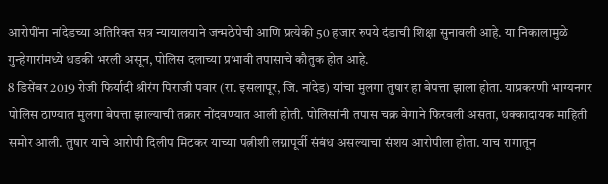आरोपींना नांदेडच्या अतिरिक्त सत्र न्यायालयाने जन्मठेपेची आणि प्रत्येकी 50 हजार रुपये दंडाची शिक्षा सुनावली आहे. या निकालामुळे गुन्हेगारांमध्ये धडकी भरली असून, पोलिस दलाच्या प्रभावी तपासाचे कौतुक होत आहे.
8 डिसेंबर 2019 रोजी फिर्यादी श्रीरंग पिराजी पवार (रा. इसलापूर, जि. नांदेड) यांचा मुलगा तुषार हा बेपत्ता झाला होता. याप्रकरणी भाग्यनगर पोलिस ठाण्यात मुलगा बेपत्ता झाल्याची तक्रार नोंदवण्यात आली होती. पोलिसांनी तपास चक्र वेगाने फिरवली असता, धक्कादायक माहिती समोर आली. तुषार याचे आरोपी दिलीप मिटकर याच्या पत्नीशी लग्नापूर्वी संबंध असल्याचा संशय आरोपीला होता. याच रागातून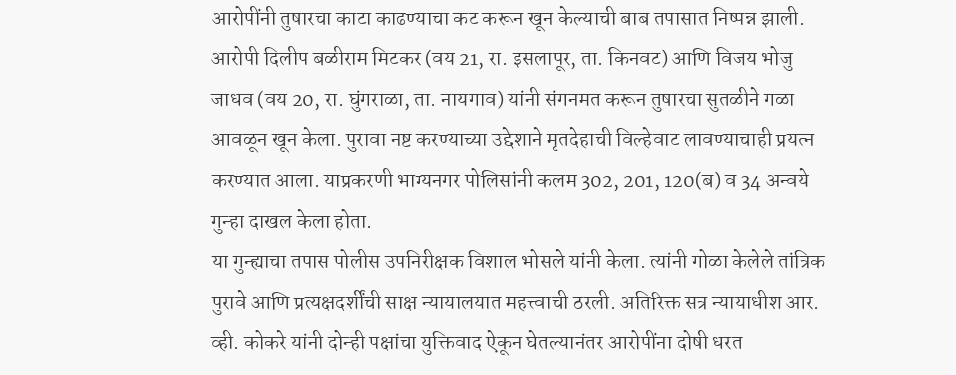आरोपींनी तुषारचा काटा काढण्याचा कट करून खून केल्याची बाब तपासात निष्पन्न झाली.
आरोपी दिलीप बळीराम मिटकर (वय 21, रा. इसलापूर, ता. किनवट) आणि विजय भोजु जाधव (वय 20, रा. घुंगराळा, ता. नायगाव) यांनी संगनमत करून तुषारचा सुतळीने गळा आवळून खून केला. पुरावा नष्ट करण्याच्या उद्देशाने मृतदेहाची विल्हेवाट लावण्याचाही प्रयत्न करण्यात आला. याप्रकरणी भाग्यनगर पोलिसांनी कलम 302, 201, 120(ब) व 34 अन्वये गुन्हा दाखल केला होता.
या गुन्ह्याचा तपास पोलीस उपनिरीक्षक विशाल भोसले यांनी केला. त्यांनी गोळा केलेले तांत्रिक पुरावे आणि प्रत्यक्षदर्शींची साक्ष न्यायालयात महत्त्वाची ठरली. अतिरिक्त सत्र न्यायाधीश आर. व्ही. कोकरे यांनी दोन्ही पक्षांचा युक्तिवाद ऐकून घेतल्यानंतर आरोपींना दोषी धरत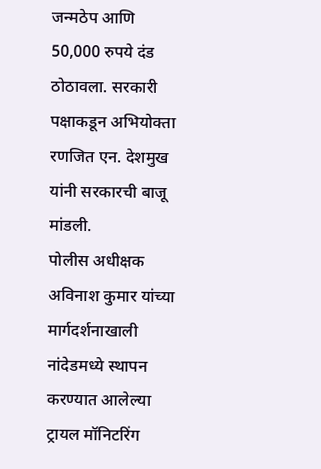जन्मठेप आणि 50,000 रुपये दंड ठोठावला. सरकारी पक्षाकडून अभियोक्ता रणजित एन. देशमुख यांनी सरकारची बाजू मांडली.
पोलीस अधीक्षक अविनाश कुमार यांच्या मार्गदर्शनाखाली नांदेडमध्ये स्थापन करण्यात आलेल्या ट्रायल मॉनिटरिंग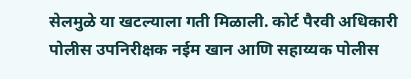सेलमुळे या खटल्याला गती मिळाली. कोर्ट पैरवी अधिकारी पोलीस उपनिरीक्षक नईम खान आणि सहाय्यक पोलीस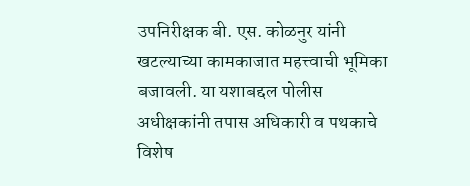उपनिरीक्षक बी. एस. कोळनुर यांनी खटल्याच्या कामकाजात महत्त्वाची भूमिका बजावली. या यशाबद्दल पोलीस अधीक्षकांनी तपास अधिकारी व पथकाचे विशेष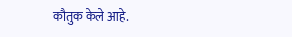कौतुक केले आहे.